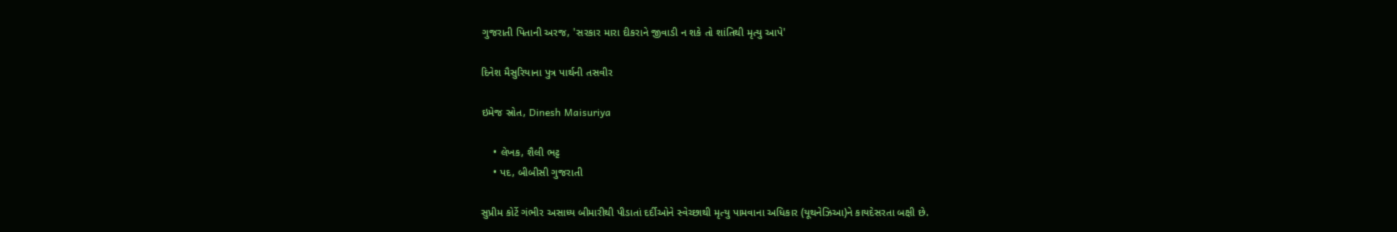ગુજરાતી પિતાની અરજ, 'સરકાર મારા દીકરાને જીવાડી ન શકે તો શાંતિથી મૃત્યુ આપે'

દિનેશ મૈસુરિયાના પુત્ર પાર્થની તસવીર

ઇમેજ સ્રોત, Dinesh Maisuriya

    • લેખક, શૈલી ભટ્ટ
    • પદ, બીબીસી ગુજરાતી

સુપ્રીમ કોર્ટે ગંભીર અસાધ્ય બીમારીથી પીડાતાં દર્દીઓને સ્વેચ્છાથી મૃત્યુ પામવાના અધિકાર (યૂથનેઝિઆ)ને કાયદેસરતા બક્ષી છે.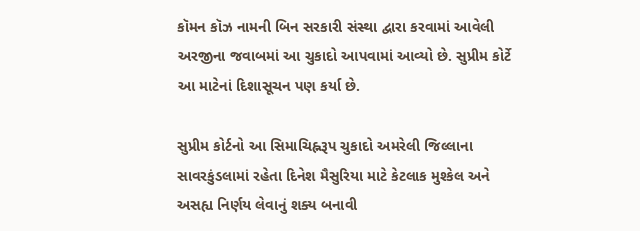કૉમન કૉઝ નામની બિન સરકારી સંસ્થા દ્વારા કરવામાં આવેલી અરજીના જવાબમાં આ ચુકાદો આપવામાં આવ્યો છે. સુપ્રીમ કોર્ટે આ માટેનાં દિશાસૂચન પણ કર્યા છે.

સુપ્રીમ કોર્ટનો આ સિમાચિહ્નરૂપ ચુકાદો અમરેલી જિલ્લાના સાવરકુંડલામાં રહેતા દિનેશ મૈસુરિયા માટે કેટલાક મુશ્કેલ અને અસહ્ય નિર્ણય લેવાનું શક્ય બનાવી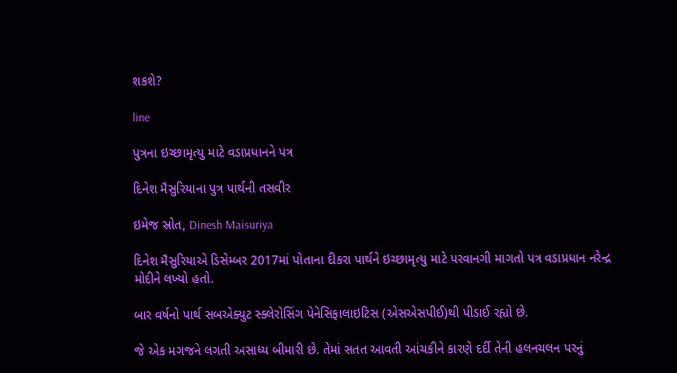શકશે?

line

પુત્રના ઇચ્છામૃત્યુ માટે વડાપ્રધાનને પત્ર

દિનેશ મૈસુરિયાના પુત્ર પાર્થની તસવીર

ઇમેજ સ્રોત, Dinesh Maisuriya

દિનેશ મૈસુરિયાએ ડિસેમ્બર 2017માં પોતાના દીકરા પાર્થને ઇચ્છામૃત્યુ માટે પરવાનગી માગતો પત્ર વડાપ્રધાન નરેન્દ્ર મોદીને લખ્યો હતો.

બાર વર્ષનો પાર્થ સબએક્યુટ સ્ક્લેરોસિંગ પેનેસિફાલાઇટિસ (એસએસપીઈ)થી પીડાઈ રહ્યો છે.

જે એક મગજને લગતી અસાધ્ય બીમારી છે. તેમાં સતત આવતી આંચકીને કારણે દર્દી તેની હલનચલન પરનું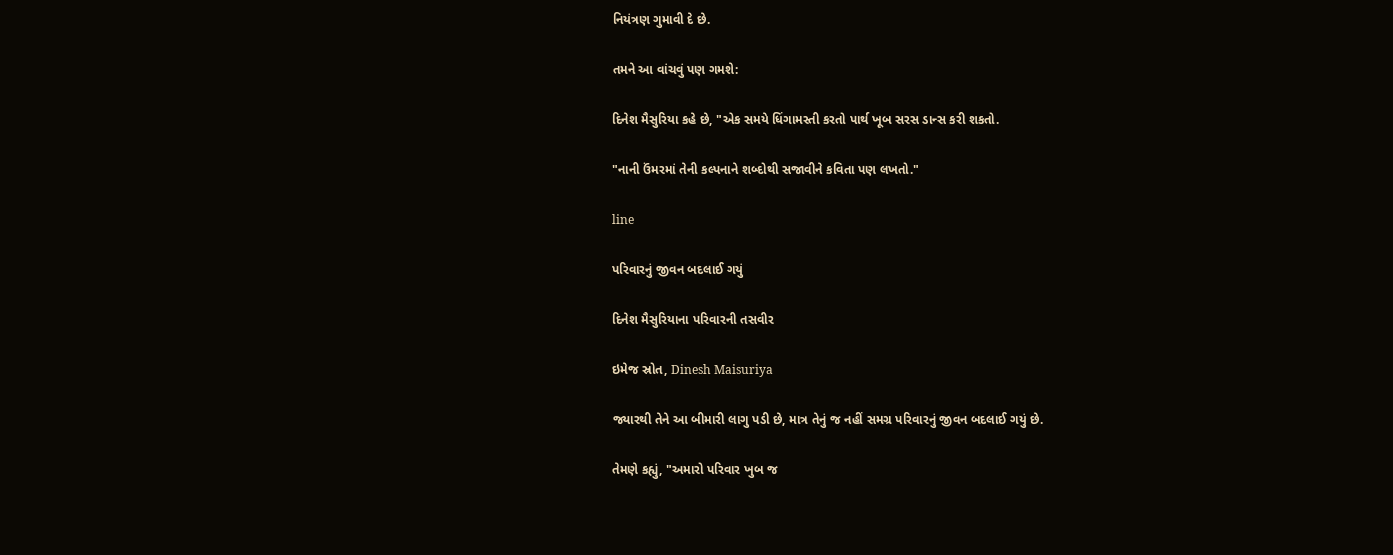નિયંત્રણ ગુમાવી દે છે.

તમને આ વાંચવું પણ ગમશે:

દિનેશ મૈસુરિયા કહે છે, "એક સમયે ધિંગામસ્તી કરતો પાર્થ ખૂબ સરસ ડાન્સ કરી શકતો.

"નાની ઉંમરમાં તેની કલ્પનાને શબ્દોથી સજાવીને કવિતા પણ લખતો."

line

પરિવારનું જીવન બદલાઈ ગયું

દિનેશ મૈસુરિયાના પરિવારની તસવીર

ઇમેજ સ્રોત, Dinesh Maisuriya

જ્યારથી તેને આ બીમારી લાગુ પડી છે, માત્ર તેનું જ નહીં સમગ્ર પરિવારનું જીવન બદલાઈ ગયું છે.

તેમણે કહ્યું, "અમારો પરિવાર ખુબ જ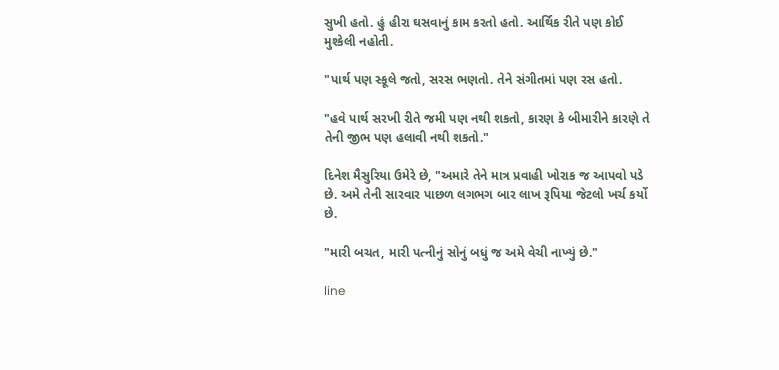સુખી હતો. હું હીરા ઘસવાનું કામ કરતો હતો. આર્થિક રીતે પણ કોઈ મુશ્કેલી નહોતી.

"પાર્થ પણ સ્કૂલે જતો, સરસ ભણતો. તેને સંગીતમાં પણ રસ હતો.

"હવે પાર્થ સરખી રીતે જમી પણ નથી શકતો, કારણ કે બીમારીને કારણે તે તેની જીભ પણ હલાવી નથી શકતો."

દિનેશ મૈસુરિયા ઉમેરે છે, "અમારે તેને માત્ર પ્રવાહી ખોરાક જ આપવો પડે છે. અમે તેની સારવાર પાછળ લગભગ બાર લાખ રૂપિયા જેટલો ખર્ચ કર્યો છે.

"મારી બચત, મારી પત્નીનું સોનું બધું જ અમે વેચી નાખ્યું છે."

line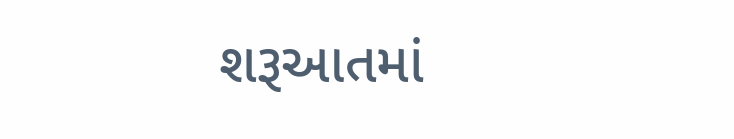શરૂઆતમાં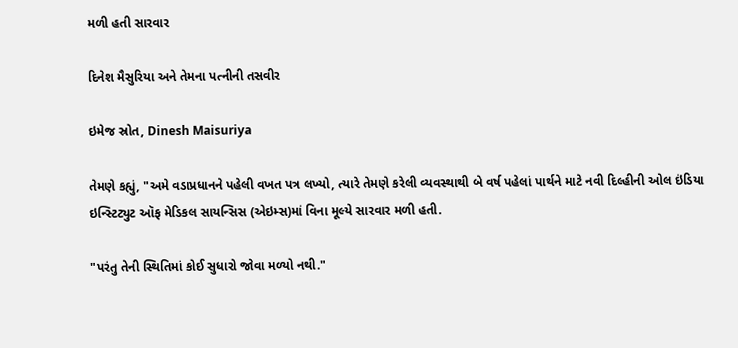મળી હતી સારવાર

દિનેશ મૈસુરિયા અને તેમના પત્નીની તસવીર

ઇમેજ સ્રોત, Dinesh Maisuriya

તેમણે કહ્યું, "અમે વડાપ્રધાનને પહેલી વખત પત્ર લખ્યો, ત્યારે તેમણે કરેલી વ્યવસ્થાથી બે વર્ષ પહેલાં પાર્થને માટે નવી દિલ્હીની ઓલ ઇંડિયા ઇન્સ્ટિટ્યુટ ઑફ મેડિકલ સાયન્સિસ (એઇમ્સ)માં વિના મૂલ્યે સારવાર મળી હતી.

"પરંતુ તેની સ્થિતિમાં કોઈ સુધારો જોવા મળ્યો નથી."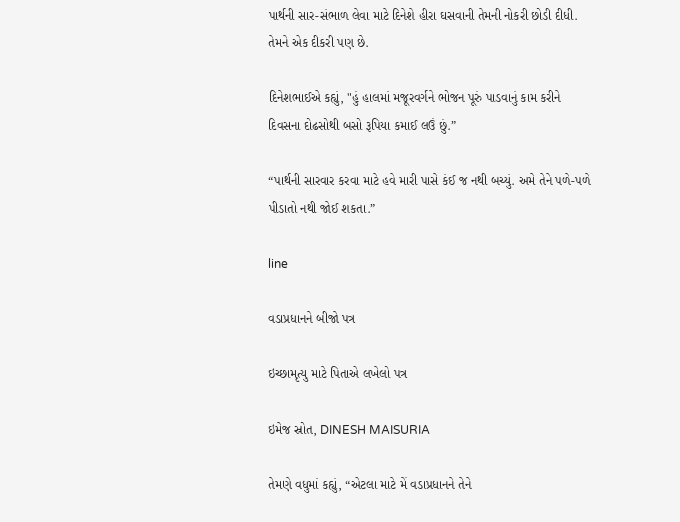પાર્થની સાર-સંભાળ લેવા માટે દિનેશે હીરા ઘસવાની તેમની નોકરી છોડી દીધી. તેમને એક દીકરી પણ છે.

દિનેશભાઈએ કહ્યું, "હું હાલમાં મજૂરવર્ગને ભોજન પૂરું પાડવાનું કામ કરીને દિવસના દોઢસોથી બસો રૂપિયા કમાઈ લઉં છું.”

“પાર્થની સારવાર કરવા માટે હવે મારી પાસે કંઈ જ નથી બચ્યું. અમે તેને પળે-પળે પીડાતો નથી જોઈ શકતા.”

line

વડાપ્રધાનને બીજો પત્ર

ઇચ્છામૃત્યુ માટે પિતાએ લખેલો પત્ર

ઇમેજ સ્રોત, DINESH MAISURIA

તેમણે વધુમાં કહ્યું, “એટલા માટે મેં વડાપ્રધાનને તેને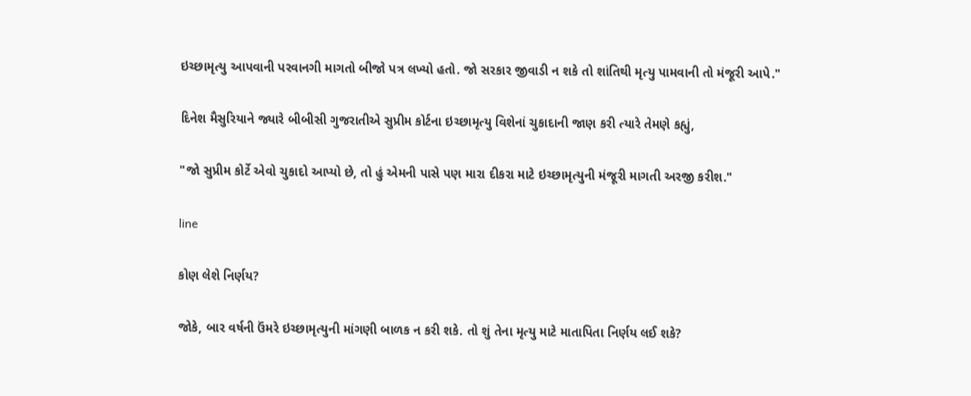ઇચ્છામૃત્યુ આપવાની પરવાનગી માગતો બીજો પત્ર લખ્યો હતો. જો સરકાર જીવાડી ન શકે તો શાંતિથી મૃત્યુ પામવાની તો મંજૂરી આપે."

દિનેશ મૈસુરિયાને જ્યારે બીબીસી ગુજરાતીએ સુપ્રીમ કોર્ટના ઇચ્છામૃત્યુ વિશેનાં ચુકાદાની જાણ કરી ત્યારે તેમણે કહ્યું,

"જો સુપ્રીમ કોર્ટે એવો ચુકાદો આપ્યો છે, તો હું એમની પાસે પણ મારા દીકરા માટે ઇચ્છામૃત્યુની મંજૂરી માગતી અરજી કરીશ."

line

કોણ લેશે નિર્ણય?

જોકે, બાર વર્ષની ઉંમરે ઇચ્છામૃત્યુની માંગણી બાળક ન કરી શકે. તો શું તેના મૃત્યુ માટે માતાપિતા નિર્ણય લઈ શકે?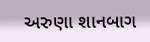અરુણા શાનબાગ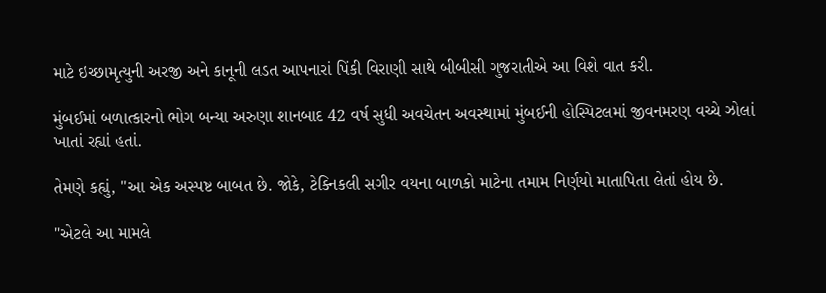માટે ઇચ્છામૃત્યુની અરજી અને કાનૂની લડત આપનારાં પિંકી વિરાણી સાથે બીબીસી ગુજરાતીએ આ વિશે વાત કરી.

મુંબઈમાં બળાત્કારનો ભોગ બન્યા અરુણા શાનબાદ 42 વર્ષ સુધી અવચેતન અવસ્થામાં મુંબઈની હોસ્પિટલમાં જીવનમરણ વચ્ચે ઝોલાં ખાતાં રહ્યાં હતાં.

તેમણે કહ્યું, "આ એક અસ્પષ્ટ બાબત છે. જોકે, ટેક્નિકલી સગીર વયના બાળકો માટેના તમામ નિર્ણયો માતાપિતા લેતાં હોય છે.

"એટલે આ મામલે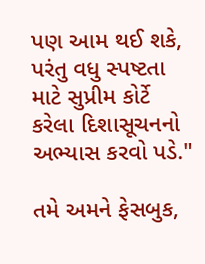પણ આમ થઈ શકે, પરંતુ વધુ સ્પષ્ટતા માટે સુપ્રીમ કોર્ટે કરેલા દિશાસૂચનનો અભ્યાસ કરવો પડે."

તમે અમને ફેસબુક,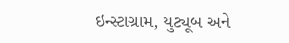ઇન્સ્ટાગ્રામ, યુટ્યૂબ અને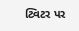ટ્વિટર પર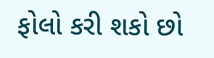ફોલો કરી શકો છો